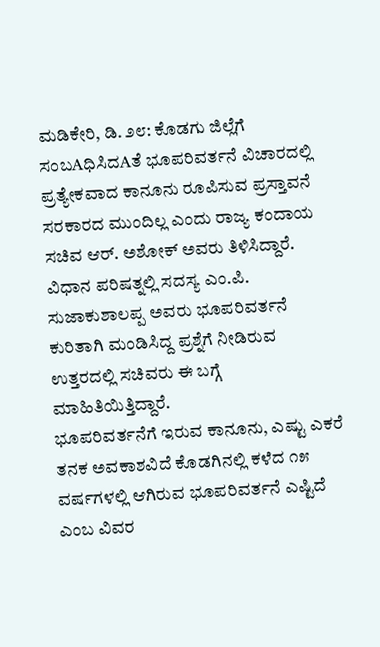ಮಡಿಕೇರಿ, ಡಿ. ೨೮: ಕೊಡಗು ಜಿಲ್ಲೆಗೆ ಸಂಬAಧಿಸಿದAತೆ ಭೂಪರಿವರ್ತನೆ ವಿಚಾರದಲ್ಲಿ ಪ್ರತ್ಯೇಕವಾದ ಕಾನೂನು ರೂಪಿಸುವ ಪ್ರಸ್ತಾವನೆ ಸರಕಾರದ ಮುಂದಿಲ್ಲ ಎಂದು ರಾಜ್ಯ ಕಂದಾಯ ಸಚಿವ ಆರ್. ಅಶೋಕ್ ಅವರು ತಿಳಿಸಿದ್ದಾರೆ. ವಿಧಾನ ಪರಿಷತ್ನಲ್ಲಿ ಸದಸ್ಯ ಎಂ.ಪಿ. ಸುಜಾಕುಶಾಲಪ್ಪ ಅವರು ಭೂಪರಿವರ್ತನೆ ಕುರಿತಾಗಿ ಮಂಡಿಸಿದ್ದ ಪ್ರಶ್ನೆಗೆ ನೀಡಿರುವ ಉತ್ತರದಲ್ಲಿ ಸಚಿವರು ಈ ಬಗ್ಗೆ ಮಾಹಿತಿಯಿತ್ತಿದ್ದಾರೆ.
ಭೂಪರಿವರ್ತನೆಗೆ ಇರುವ ಕಾನೂನು, ಎಷ್ಟು ಎಕರೆ ತನಕ ಅವಕಾಶವಿದೆ ಕೊಡಗಿನಲ್ಲಿ ಕಳೆದ ೧೫ ವರ್ಷಗಳಲ್ಲಿ ಆಗಿರುವ ಭೂಪರಿವರ್ತನೆ ಎಷ್ಟಿದೆ ಎಂಬ ವಿವರ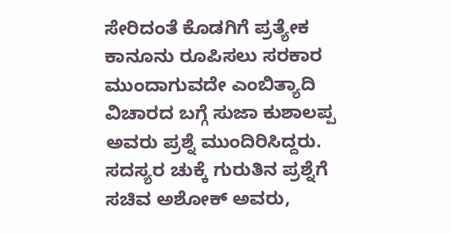ಸೇರಿದಂತೆ ಕೊಡಗಿಗೆ ಪ್ರತ್ಯೇಕ ಕಾನೂನು ರೂಪಿಸಲು ಸರಕಾರ ಮುಂದಾಗುವದೇ ಎಂಬಿತ್ಯಾದಿ ವಿಚಾರದ ಬಗ್ಗೆ ಸುಜಾ ಕುಶಾಲಪ್ಪ ಅವರು ಪ್ರಶ್ನೆ ಮುಂದಿರಿಸಿದ್ದರು.
ಸದಸ್ಯರ ಚುಕ್ಕೆ ಗುರುತಿನ ಪ್ರಶ್ನೆಗೆ ಸಚಿವ ಅಶೋಕ್ ಅವರು,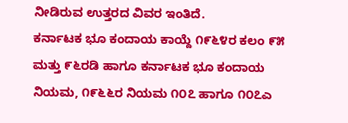ನೀಡಿರುವ ಉತ್ತರದ ವಿವರ ಇಂತಿದೆ.
ಕರ್ನಾಟಕ ಭೂ ಕಂದಾಯ ಕಾಯ್ದೆ ೧೯೬೪ರ ಕಲಂ ೯೫ ಮತ್ತು ೯೬ರಡಿ ಹಾಗೂ ಕರ್ನಾಟಕ ಭೂ ಕಂದಾಯ ನಿಯಮ, ೧೯೬೬ರ ನಿಯಮ ೧೦೭ ಹಾಗೂ ೧೦೭ಎ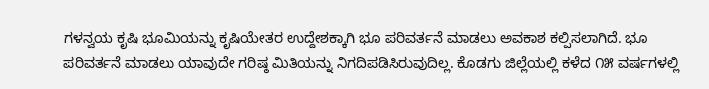ಗಳನ್ವಯ ಕೃಷಿ ಭೂಮಿಯನ್ನು ಕೃಷಿಯೇತರ ಉದ್ದೇಶಕ್ಕಾಗಿ ಭೂ ಪರಿವರ್ತನೆ ಮಾಡಲು ಅವಕಾಶ ಕಲ್ಪಿಸಲಾಗಿದೆ. ಭೂ ಪರಿವರ್ತನೆ ಮಾಡಲು ಯಾವುದೇ ಗರಿಷ್ಠ ಮಿತಿಯನ್ನು ನಿಗದಿಪಡಿಸಿರುವುದಿಲ್ಲ. ಕೊಡಗು ಜಿಲ್ಲೆಯಲ್ಲಿ ಕಳೆದ ೧೫ ವರ್ಷಗಳಲ್ಲಿ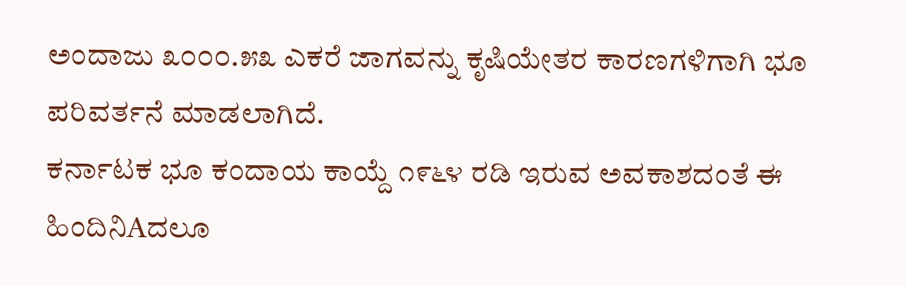ಅಂದಾಜು ೩೦೦೦.೫೩ ಎಕರೆ ಜಾಗವನ್ನು ಕೃಷಿಯೇತರ ಕಾರಣಗಳಿಗಾಗಿ ಭೂ ಪರಿವರ್ತನೆ ಮಾಡಲಾಗಿದೆ.
ಕರ್ನಾಟಕ ಭೂ ಕಂದಾಯ ಕಾಯ್ದೆ ೧೯೬೪ ರಡಿ ಇರುವ ಅವಕಾಶದಂತೆ ಈ ಹಿಂದಿನಿAದಲೂ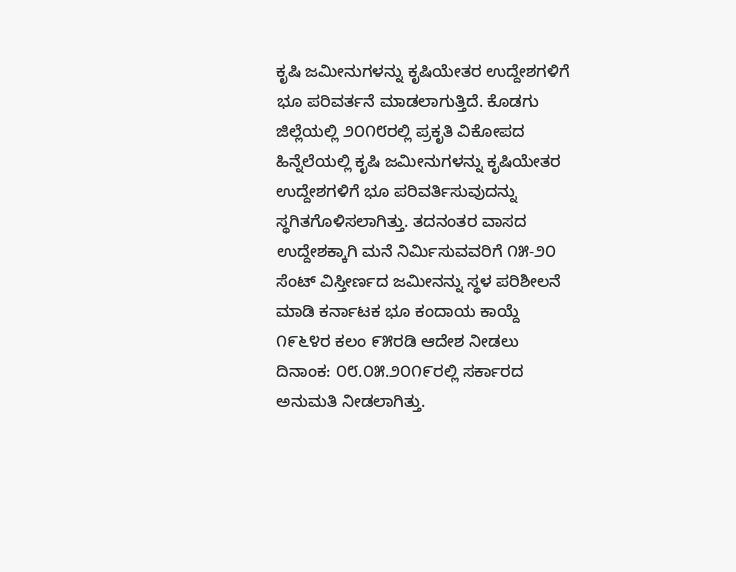ಕೃಷಿ ಜಮೀನುಗಳನ್ನು ಕೃಷಿಯೇತರ ಉದ್ದೇಶಗಳಿಗೆ ಭೂ ಪರಿವರ್ತನೆ ಮಾಡಲಾಗುತ್ತಿದೆ. ಕೊಡಗು ಜಿಲ್ಲೆಯಲ್ಲಿ ೨೦೧೮ರಲ್ಲಿ ಪ್ರಕೃತಿ ವಿಕೋಪದ ಹಿನ್ನೆಲೆಯಲ್ಲಿ ಕೃಷಿ ಜಮೀನುಗಳನ್ನು ಕೃಷಿಯೇತರ ಉದ್ದೇಶಗಳಿಗೆ ಭೂ ಪರಿವರ್ತಿಸುವುದನ್ನು ಸ್ಥಗಿತಗೊಳಿಸಲಾಗಿತ್ತು. ತದನಂತರ ವಾಸದ ಉದ್ದೇಶಕ್ಕಾಗಿ ಮನೆ ನಿರ್ಮಿಸುವವರಿಗೆ ೧೫-೨೦ ಸೆಂಟ್ ವಿಸ್ತೀರ್ಣದ ಜಮೀನನ್ನು ಸ್ಥಳ ಪರಿಶೀಲನೆ ಮಾಡಿ ಕರ್ನಾಟಕ ಭೂ ಕಂದಾಯ ಕಾಯ್ದೆ ೧೯೬೪ರ ಕಲಂ ೯೫ರಡಿ ಆದೇಶ ನೀಡಲು ದಿನಾಂಕ: ೦೮.೦೫.೨೦೧೯ರಲ್ಲಿ ಸರ್ಕಾರದ ಅನುಮತಿ ನೀಡಲಾಗಿತ್ತು.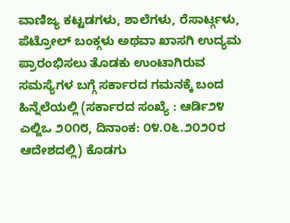ವಾಣಿಜ್ಯ ಕಟ್ಟಡಗಳು, ಶಾಲೆಗಳು, ರೆಸಾರ್ಟ್ಗಳು, ಪೆಟ್ರೋಲ್ ಬಂಕ್ಗಳು ಅಥವಾ ಖಾಸಗಿ ಉದ್ಯಮ ಪ್ರಾರಂಭಿಸಲು ತೊಡಕು ಉಂಟಾಗಿರುವ ಸಮಸ್ಯೆಗಳ ಬಗ್ಗೆ ಸರ್ಕಾರದ ಗಮನಕ್ಕೆ ಬಂದ ಹಿನ್ನೆಲೆಯಲ್ಲಿ (ಸರ್ಕಾರದ ಸಂಖ್ಯೆ : ಆರ್ಡಿ೨೪ ಎಲ್ಜಿಒ ೨೦೧೮, ದಿನಾಂಕ: ೦೪.೦೬.೨೦೨೦ರ ಆದೇಶದಲ್ಲಿ) ಕೊಡಗು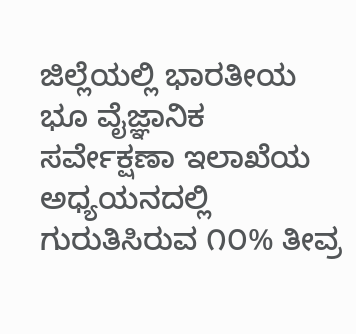ಜಿಲ್ಲೆಯಲ್ಲಿ ಭಾರತೀಯ ಭೂ ವೈಜ್ಞಾನಿಕ ಸರ್ವೇಕ್ಷಣಾ ಇಲಾಖೆಯ ಅಧ್ಯಯನದಲ್ಲಿ ಗುರುತಿಸಿರುವ ೧೦% ತೀವ್ರ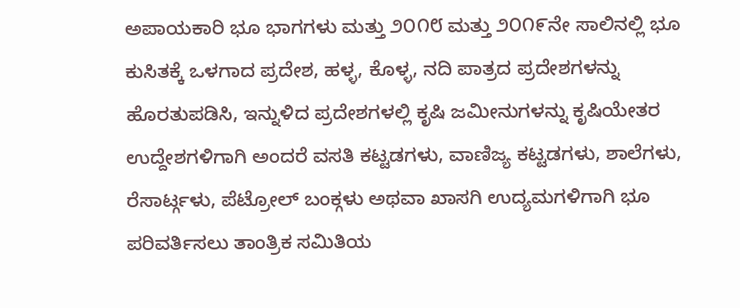ಅಪಾಯಕಾರಿ ಭೂ ಭಾಗಗಳು ಮತ್ತು ೨೦೧೮ ಮತ್ತು ೨೦೧೯ನೇ ಸಾಲಿನಲ್ಲಿ ಭೂ ಕುಸಿತಕ್ಕೆ ಒಳಗಾದ ಪ್ರದೇಶ, ಹಳ್ಳ, ಕೊಳ್ಳ, ನದಿ ಪಾತ್ರದ ಪ್ರದೇಶಗಳನ್ನು ಹೊರತುಪಡಿಸಿ, ಇನ್ನುಳಿದ ಪ್ರದೇಶಗಳಲ್ಲಿ ಕೃಷಿ ಜಮೀನುಗಳನ್ನು ಕೃಷಿಯೇತರ ಉದ್ದೇಶಗಳಿಗಾಗಿ ಅಂದರೆ ವಸತಿ ಕಟ್ಟಡಗಳು, ವಾಣಿಜ್ಯ ಕಟ್ಟಡಗಳು, ಶಾಲೆಗಳು, ರೆಸಾರ್ಟ್ಗಳು, ಪೆಟ್ರೋಲ್ ಬಂಕ್ಗಳು ಅಥವಾ ಖಾಸಗಿ ಉದ್ಯಮಗಳಿಗಾಗಿ ಭೂ ಪರಿವರ್ತಿಸಲು ತಾಂತ್ರಿಕ ಸಮಿತಿಯ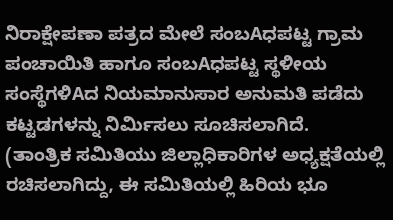ನಿರಾಕ್ಷೇಪಣಾ ಪತ್ರದ ಮೇಲೆ ಸಂಬAಧಪಟ್ಟ ಗ್ರಾಮ ಪಂಚಾಯಿತಿ ಹಾಗೂ ಸಂಬAಧಪಟ್ಟ ಸ್ಥಳೀಯ ಸಂಸ್ಥೆಗಳಿAದ ನಿಯಮಾನುಸಾರ ಅನುಮತಿ ಪಡೆದು ಕಟ್ಟಡಗಳನ್ನು ನಿರ್ಮಿಸಲು ಸೂಚಿಸಲಾಗಿದೆ.
(ತಾಂತ್ರಿಕ ಸಮಿತಿಯು ಜಿಲ್ಲಾಧಿಕಾರಿಗಳ ಅಧ್ಯಕ್ಷತೆಯಲ್ಲಿ ರಚಿಸಲಾಗಿದ್ದು, ಈ ಸಮಿತಿಯಲ್ಲಿ ಹಿರಿಯ ಭೂ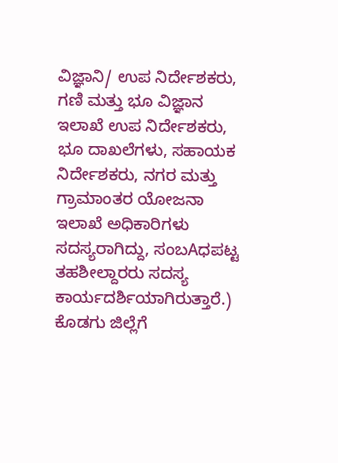ವಿಜ್ಞಾನಿ/ ಉಪ ನಿರ್ದೇಶಕರು, ಗಣಿ ಮತ್ತು ಭೂ ವಿಜ್ಞಾನ ಇಲಾಖೆ ಉಪ ನಿರ್ದೇಶಕರು, ಭೂ ದಾಖಲೆಗಳು, ಸಹಾಯಕ ನಿರ್ದೇಶಕರು, ನಗರ ಮತ್ತು ಗ್ರಾಮಾಂತರ ಯೋಜನಾ ಇಲಾಖೆ ಅಧಿಕಾರಿಗಳು ಸದಸ್ಯರಾಗಿದ್ದು, ಸಂಬAಧಪಟ್ಟ ತಹಶೀಲ್ದಾರರು ಸದಸ್ಯ ಕಾರ್ಯದರ್ಶಿಯಾಗಿರುತ್ತಾರೆ.) ಕೊಡಗು ಜಿಲ್ಲೆಗೆ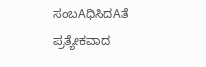ಸಂಬAಧಿಸಿದAತೆ ಪ್ರತ್ಯೇಕವಾದ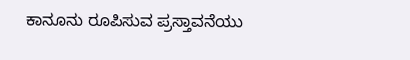ಕಾನೂನು ರೂಪಿಸುವ ಪ್ರಸ್ತಾವನೆಯು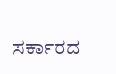ಸರ್ಕಾರದ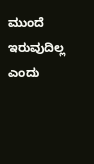ಮುಂದೆ ಇರುವುದಿಲ್ಲ ಎಂದು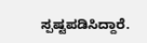ಸ್ಪಷ್ಟಪಡಿಸಿದ್ದಾರೆ.